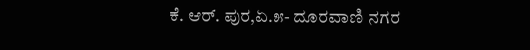ಕೆ. ಆರ್. ಪುರ,ಏ.೫- ದೂರವಾಣಿ ನಗರ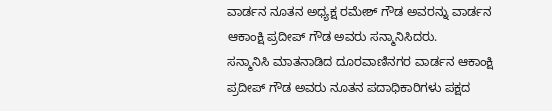ವಾರ್ಡನ ನೂತನ ಅಧ್ಯಕ್ಷ ರಮೇಶ್ ಗೌಡ ಅವರನ್ನು ವಾರ್ಡನ ಆಕಾಂಕ್ಷಿ ಪ್ರದೀಪ್ ಗೌಡ ಅವರು ಸನ್ಮಾನಿಸಿದರು.
ಸನ್ಮಾನಿಸಿ ಮಾತನಾಡಿದ ದೂರವಾಣಿನಗರ ವಾರ್ಡನ ಆಕಾಂಕ್ಷಿ ಪ್ರದೀಪ್ ಗೌಡ ಅವರು ನೂತನ ಪದಾಧಿಕಾರಿಗಳು ಪಕ್ಷದ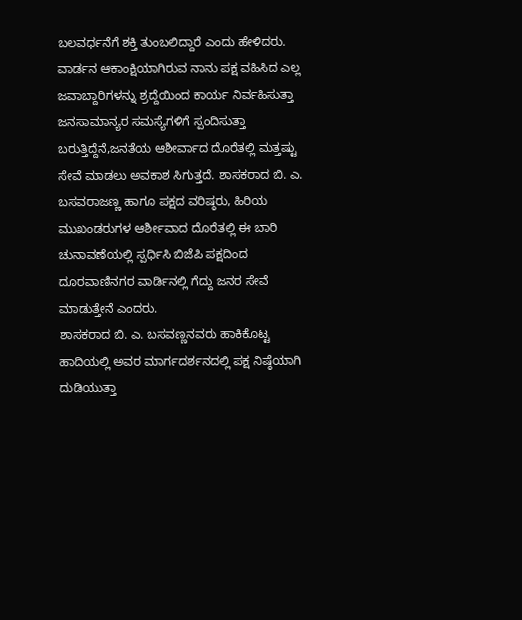ಬಲವರ್ಧನೆಗೆ ಶಕ್ತಿ ತುಂಬಲಿದ್ದಾರೆ ಎಂದು ಹೇಳಿದರು.
ವಾರ್ಡನ ಆಕಾಂಕ್ಷಿಯಾಗಿರುವ ನಾನು ಪಕ್ಷ ವಹಿಸಿದ ಎಲ್ಲ ಜವಾಬ್ದಾರಿಗಳನ್ನು ಶ್ರದ್ದೆಯಿಂದ ಕಾರ್ಯ ನಿರ್ವಹಿಸುತ್ತಾ ಜನಸಾಮಾನ್ಯರ ಸಮಸ್ಯೆಗಳಿಗೆ ಸ್ಪಂದಿಸುತ್ತಾ ಬರುತ್ತಿದ್ದೆನೆ,ಜನತೆಯ ಆಶೀರ್ವಾದ ದೊರೆತಲ್ಲಿ ಮತ್ತಷ್ಟು ಸೇವೆ ಮಾಡಲು ಅವಕಾಶ ಸಿಗುತ್ತದೆ. ಶಾಸಕರಾದ ಬಿ. ಎ. ಬಸವರಾಜಣ್ಣ ಹಾಗೂ ಪಕ್ಷದ ವರಿಷ್ಠರು, ಹಿರಿಯ ಮುಖಂಡರುಗಳ ಆರ್ಶೀವಾದ ದೊರೆತಲ್ಲಿ ಈ ಬಾರಿ ಚುನಾವಣೆಯಲ್ಲಿ ಸ್ಪರ್ಧಿಸಿ ಬಿಜೆಪಿ ಪಕ್ಷದಿಂದ ದೂರವಾಣಿನಗರ ವಾರ್ಡಿನಲ್ಲಿ ಗೆದ್ದು ಜನರ ಸೇವೆ ಮಾಡುತ್ತೇನೆ ಎಂದರು.
ಶಾಸಕರಾದ ಬಿ. ಎ. ಬಸವಣ್ಣನವರು ಹಾಕಿಕೊಟ್ಟ ಹಾದಿಯಲ್ಲಿ ಅವರ ಮಾರ್ಗದರ್ಶನದಲ್ಲಿ ಪಕ್ಷ ನಿಷ್ಠೆಯಾಗಿ ದುಡಿಯುತ್ತಾ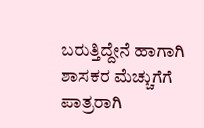ಬರುತ್ತಿದ್ದೇನೆ ಹಾಗಾಗಿ ಶಾಸಕರ ಮೆಚ್ಚುಗೆಗೆ ಪಾತ್ರರಾಗಿ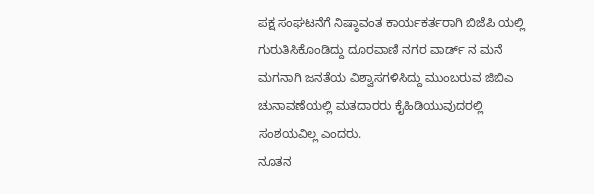ಪಕ್ಷ ಸಂಘಟನೆಗೆ ನಿಷ್ಠಾವಂತ ಕಾರ್ಯಕರ್ತರಾಗಿ ಬಿಜೆಪಿ ಯಲ್ಲಿ ಗುರುತಿಸಿಕೊಂಡಿದ್ದು ದೂರವಾಣಿ ನಗರ ವಾರ್ಡ್ ನ ಮನೆ ಮಗನಾಗಿ ಜನತೆಯ ವಿಶ್ವಾಸಗಳಿಸಿದ್ದು ಮುಂಬರುವ ಜಿಬಿಎ ಚುನಾವಣೆಯಲ್ಲಿ ಮತದಾರರು ಕೈಹಿಡಿಯುವುದರಲ್ಲಿ ಸಂಶಯವಿಲ್ಲ ಎಂದರು.
ನೂತನ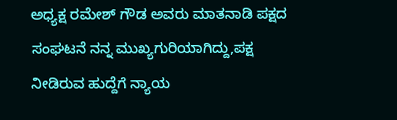ಅಧ್ಯಕ್ಷ ರಮೇಶ್ ಗೌಡ ಅವರು ಮಾತನಾಡಿ ಪಕ್ಷದ ಸಂಘಟನೆ ನನ್ನ ಮುಖ್ಯಗುರಿಯಾಗಿದ್ದು,ಪಕ್ಷ ನೀಡಿರುವ ಹುದ್ದೆಗೆ ನ್ಯಾಯ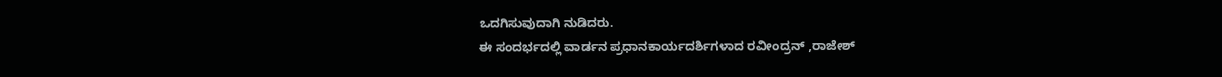ಒದಗಿಸುವುದಾಗಿ ನುಡಿದರು.
ಈ ಸಂದರ್ಭದಲ್ಲಿ ವಾರ್ಡನ ಪ್ರಧಾನಕಾರ್ಯದರ್ಶಿಗಳಾದ ರವೀಂದ್ರನ್ ,ರಾಜೇಶ್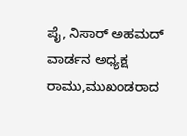ಪೈ, ನಿಸಾರ್ ಅಹಮದ್ ವಾರ್ಡನ ಅಧ್ಯಕ್ಷ ರಾಮು,ಮುಖಂಡರಾದ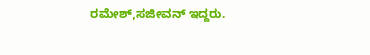ರಮೇಶ್,ಸಜೀವನ್ ಇದ್ದರು.